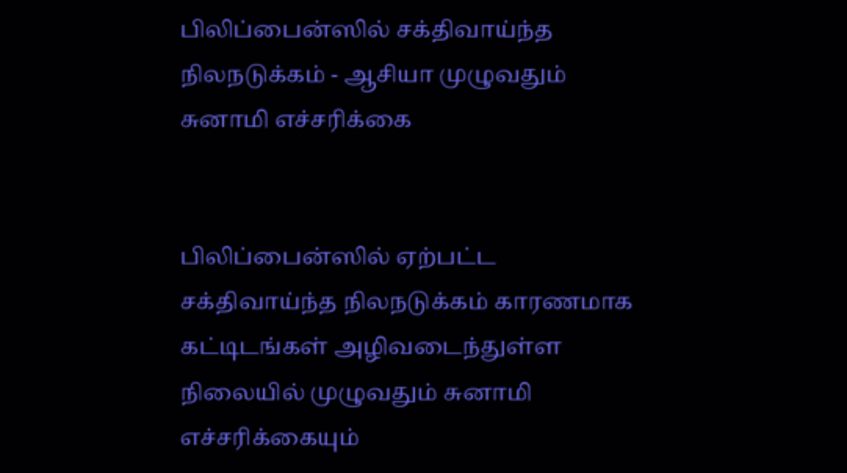பிலிப்பைன்ஸில் சக்திவாய்ந்த நிலநடுக்கம் - ஆசியா முழுவதும் சுனாமி எச்சரிக்கை


பிலிப்பைன்ஸில் ஏற்பட்ட சக்திவாய்ந்த நிலநடுக்கம் காரணமாக கட்டிடங்கள் அழிவடைந்துள்ள நிலையில் முழுவதும் சுனாமி எச்சரிக்கையும்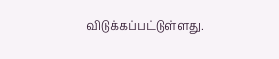விடுக்கப்பட்டுள்ளது.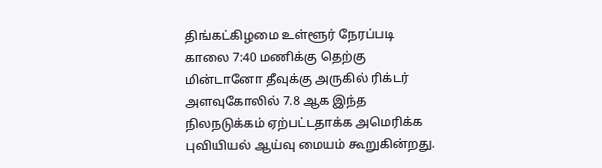திங்கட்கிழமை உள்ளூர் நேரப்படி காலை 7:40 மணிக்கு தெற்கு மின்டானோ தீவுக்கு அருகில் ரிக்டர் அளவுகோலில் 7.8 ஆக இந்த நிலநடுக்கம் ஏற்பட்டதாக்க அமெரிக்க புவியியல் ஆய்வு மையம் கூறுகின்றது.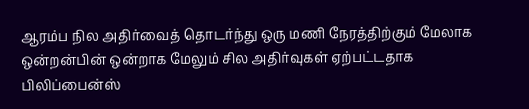ஆரம்ப நில அதிர்வைத் தொடர்ந்து ஒரு மணி நேரத்திற்கும் மேலாக ஒன்றன்பின் ஒன்றாக மேலும் சில அதிர்வுகள் ஏற்பட்டதாக பிலிப்பைன்ஸ்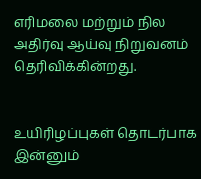எரிமலை மற்றும் நில அதிர்வு ஆய்வு நிறுவனம் தெரிவிக்கின்றது.


உயிரிழப்புகள் தொடர்பாக இன்னும்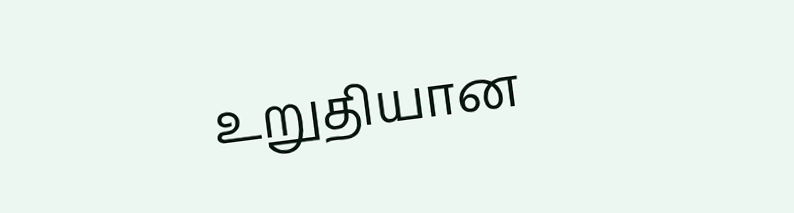உறுதியான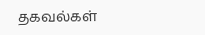தகவல்கள்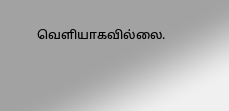வெளியாகவில்லை.